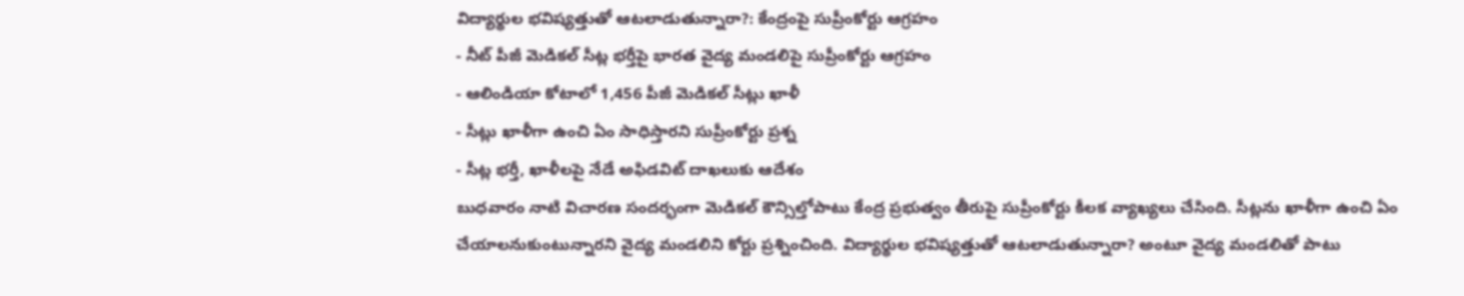విద్యార్థుల భవిష్యత్తుతో ఆటలాడుతున్నారా?: కేంద్రంపై సుప్రీంకోర్టు ఆగ్రహం
- నీట్ పీజీ మెడికల్ సీట్ల భర్తీపై భారత వైద్య మండలిపై సుప్రీంకోర్టు ఆగ్రహం
- ఆలిండియా కోటాలో 1,456 పీజీ మెడికల్ సీట్లు ఖాళీ
- సీట్లు ఖాళీగా ఉంచి ఏం సాధిస్తారని సుప్రీంకోర్టు ప్రశ్న
- సీట్ల భర్తీ, ఖాళీలపై నేడే అఫిడవిట్ దాఖలుకు ఆదేశం
బుధవారం నాటి విచారణ సందర్భంగా మెడికల్ కౌన్సిల్తోపాటు కేంద్ర ప్రభుత్వం తీరుపై సుప్రీంకోర్టు కీలక వ్యాఖ్యలు చేసింది. సీట్లను ఖాళీగా ఉంచి ఏం చేయాలనుకుంటున్నారని వైద్య మండలిని కోర్టు ప్రశ్నించింది. విద్యార్థుల భవిష్యత్తుతో ఆటలాడుతున్నారా? అంటూ వైద్య మండలితో పాటు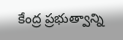కేంద్ర ప్రభుత్వాన్ని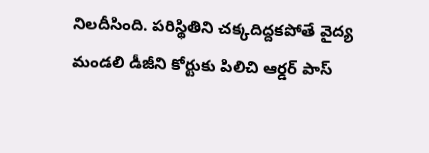నిలదీసింది. పరిస్థితిని చక్కదిద్దకపోతే వైద్య మండలి డీజీని కోర్టుకు పిలిచి ఆర్డర్ పాస్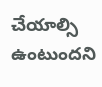చేయాల్సి ఉంటుందని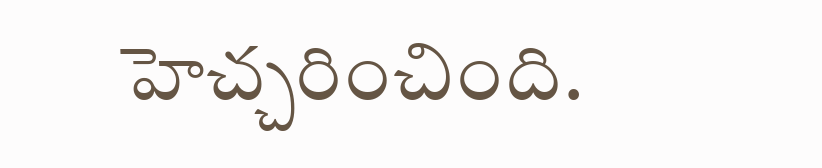హెచ్చరించింది.